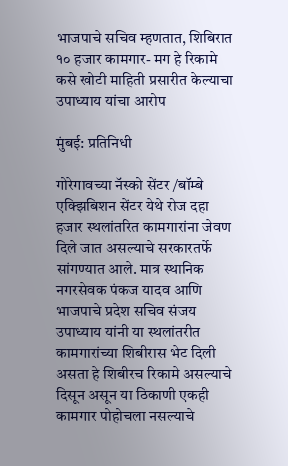भाजपाचे सचिव म्हणतात, शिबिरात १० हजार कामगार- मग हे रिकामे कसे खोटी माहिती प्रसारीत केल्याचा उपाध्याय यांचा आरोप

मुंबई: प्रतिनिधी

गोरेगावच्या नॅस्को सेंटर /बॉम्बे एक्झिबिशन सेंटर येथे रोज दहा हजार स्थलांतरित कामगारांना जेवण दिले जात असल्याचे सरकारतर्फे सांगण्यात आले. मात्र स्थानिक नगरसेवक पंकज यादव आणि भाजपाचे प्रदेश सचिव संजय उपाध्याय यांनी या स्थलांतरीत कामगारांच्या शिबीरास भेट दिली असता हे शिबीरच रिकामे असल्याचे दिसून असून या ठिकाणी एकही कामगार पोहोचला नसल्याचे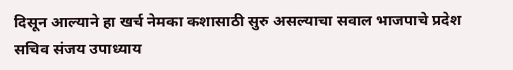दिसून आल्याने हा खर्च नेमका कशासाठी सुरु असल्याचा सवाल भाजपाचे प्रदेश सचिव संजय उपाध्याय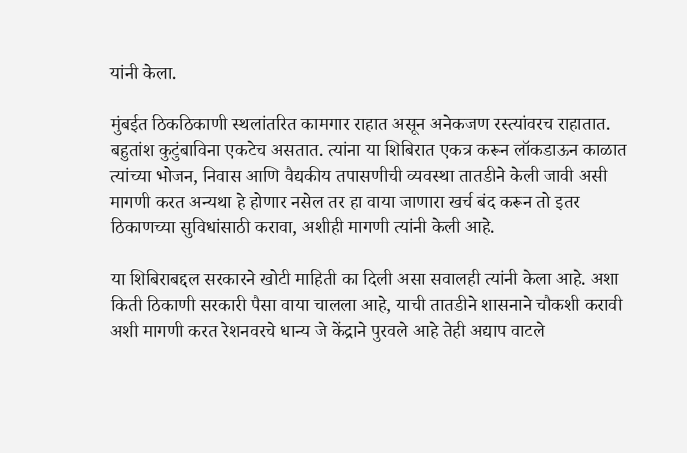यांनी केला.

मुंबईत ठिकठिकाणी स्थलांतरित कामगार राहात असून अनेकजण रस्त्यांवरच राहातात. बहुतांश कुटुंबाविना एकटेच असतात. त्यांना या शिबिरात एकत्र करून लॉकडाऊन काळात त्यांच्या भोजन, निवास आणि वैद्यकीय तपासणीची व्यवस्था तातडीने केली जावी असी मागणी करत अन्यथा हे होणार नसेल तर हा वाया जाणारा खर्च बंद करून तो इतर ठिकाणच्या सुविधांसाठी करावा, अशीही मागणी त्यांनी केली आहे.

या शिबिराबद्दल सरकारने खोटी माहिती का दिली असा सवालही त्यांनी केला आहे. अशा किती ठिकाणी सरकारी पैसा वाया चालला आहे, याची तातडीने शासनाने चौकशी करावी अशी मागणी करत रेशनवरचे धान्य जे केंद्राने पुरवले आहे तेही अद्याप वाटले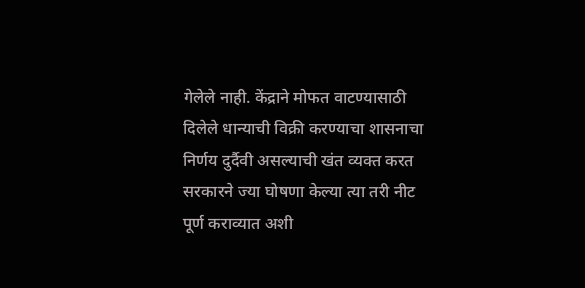गेलेले नाही. केंद्राने मोफत वाटण्यासाठी दिलेले धान्याची विक्री करण्याचा शासनाचा निर्णय दुर्दैवी असल्याची खंत व्यक्त करत सरकारने ज्या घोषणा केल्या त्या तरी नीट पूर्ण कराव्यात अशी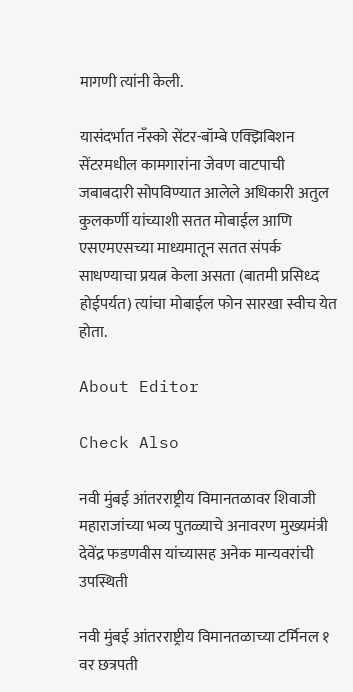मागणी त्यांनी केली.

यासंदर्भात नँस्को सेंटर-बॉम्बे एक्झिबिशन सेंटरमधील कामगारांना जेवण वाटपाची जबाबदारी सोपविण्यात आलेले अधिकारी अतुल कुलकर्णी यांच्याशी सतत मोबाईल आणि एसएमएसच्या माध्यमातून सतत संपर्क साधण्याचा प्रयत्न केला असता (बातमी प्रसिध्द होईपर्यत) त्यांचा मोबाईल फोन सारखा स्वीच येत होता.

About Editor

Check Also

नवी मुंबई आंतरराष्ट्रीय विमानतळावर शिवाजी महाराजांच्या भव्य पुतळ्याचे अनावरण मुख्यमंत्री देवेंद्र फडणवीस यांच्यासह अनेक मान्यवरांची उपस्थिती

नवी मुंबई आंतरराष्ट्रीय विमानतळाच्या टर्मिनल १ वर छत्रपती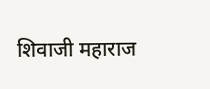शिवाजी महाराज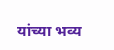यांच्या भव्य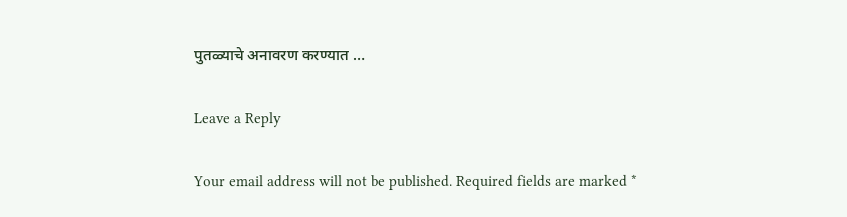पुतळ्याचे अनावरण करण्यात …

Leave a Reply

Your email address will not be published. Required fields are marked *